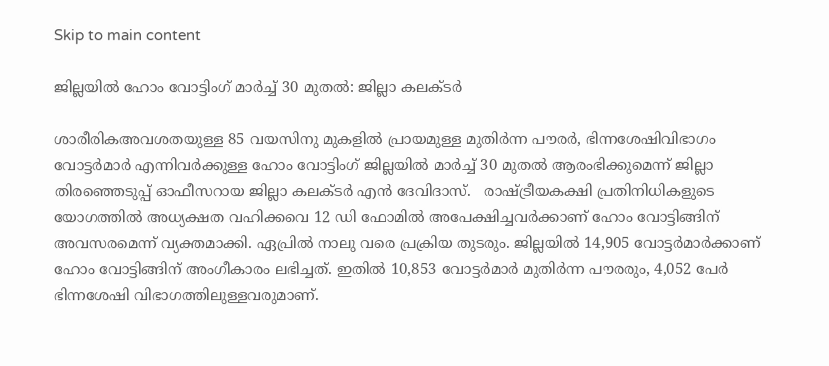Skip to main content

ജില്ലയില്‍ ഹോം വോട്ടിംഗ് മാര്‍ച്ച് 30 മുതല്‍: ജില്ലാ കലക്ടര്‍

ശാരീരികഅവശതയുള്ള 85 വയസിനു മുകളില്‍ പ്രായമുള്ള മുതിര്‍ന്ന പൗരര്‍, ഭിന്നശേഷിവിഭാഗം വോട്ടര്‍മാര്‍ എന്നിവര്‍ക്കുള്ള ഹോം വോട്ടിംഗ് ജില്ലയില്‍ മാര്‍ച്ച് 30 മുതല്‍ ആരംഭിക്കുമെന്ന് ജില്ലാ തിരഞ്ഞെടുപ്പ് ഓഫീസറായ ജില്ലാ കലക്ടര്‍ എന്‍ ദേവിദാസ്.   രാഷ്ട്രീയകക്ഷി പ്രതിനിധികളുടെ യോഗത്തില്‍ അധ്യക്ഷത വഹിക്കവെ 12 ഡി ഫോമില്‍ അപേക്ഷിച്ചവര്‍ക്കാണ് ഹോം വോട്ടിങ്ങിന് അവസരമെന്ന് വ്യക്തമാക്കി. ഏപ്രില്‍ നാലു വരെ പ്രക്രിയ തുടരും. ജില്ലയില്‍ 14,905 വോട്ടര്‍മാര്‍ക്കാണ് ഹോം വോട്ടിങ്ങിന് അംഗീകാരം ലഭിച്ചത്. ഇതില്‍ 10,853 വോട്ടര്‍മാര്‍ മുതിര്‍ന്ന പൗരരും, 4,052 പേര്‍ ഭിന്നശേഷി വിഭാഗത്തിലുള്ളവരുമാണ്.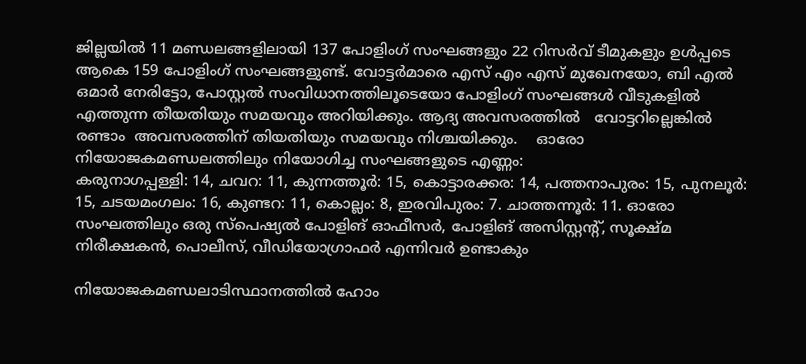ജില്ലയില്‍ 11 മണ്ഡലങ്ങളിലായി 137 പോളിംഗ് സംഘങ്ങളും 22 റിസര്‍വ് ടീമുകളും ഉള്‍പ്പടെ ആകെ 159 പോളിംഗ് സംഘങ്ങളുണ്ട്. വോട്ടര്‍മാരെ എസ് എം എസ് മുഖേനയോ, ബി എല്‍ ഒമാര്‍ നേരിട്ടോ, പോസ്റ്റല്‍ സംവിധാനത്തിലൂടെയോ പോളിംഗ് സംഘങ്ങള്‍ വീടുകളില്‍ എത്തുന്ന തീയതിയും സമയവും അറിയിക്കും. ആദ്യ അവസരത്തില്‍   വോട്ടറില്ലെങ്കില്‍ രണ്ടാം  അവസരത്തിന് തിയതിയും സമയവും നിശ്ചയിക്കും.    ഓരോ നിയോജകമണ്ഡലത്തിലും നിയോഗിച്ച സംഘങ്ങളുടെ എണ്ണം:
കരുനാഗപ്പള്ളി: 14, ചവറ: 11, കുന്നത്തൂര്‍: 15, കൊട്ടാരക്കര: 14, പത്തനാപുരം: 15, പുനലൂര്‍: 15, ചടയമംഗലം: 16, കുണ്ടറ: 11, കൊല്ലം: 8, ഇരവിപുരം: 7. ചാത്തന്നൂര്‍: 11. ഓരോ സംഘത്തിലും ഒരു സ്‌പെഷ്യല്‍ പോളിങ് ഓഫീസര്‍, പോളിങ് അസിസ്റ്റന്റ്, സൂക്ഷ്മ നിരീക്ഷകന്‍, പൊലീസ്, വീഡിയോഗ്രാഫര്‍ എന്നിവര്‍ ഉണ്ടാകും

നിയോജകമണ്ഡലാടിസ്ഥാനത്തില്‍ ഹോം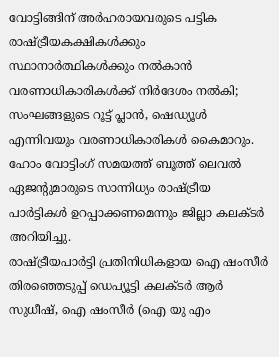വോട്ടിങ്ങിന് അര്‍ഹരായവരുടെ പട്ടിക രാഷ്ട്രീയകക്ഷികള്‍ക്കും സ്ഥാനാര്‍ത്ഥികള്‍ക്കും നല്‍കാന്‍ വരണാധികാരികള്‍ക്ക് നിര്‍ദേശം നല്‍കി;   സംഘങ്ങളുടെ റൂട്ട് പ്ലാന്‍, ഷെഡ്യൂള്‍ എന്നിവയും വരണാധികാരികള്‍ കൈമാറും. ഹോം വോട്ടിംഗ് സമയത്ത് ബൂത്ത് ലെവല്‍ ഏജന്റുമാരുടെ സാന്നിധ്യം രാഷ്ട്രീയ പാര്‍ട്ടികള്‍ ഉറപ്പാക്കണമെന്നും ജില്ലാ കലക്ടര്‍ അറിയിച്ചു.
രാഷ്ട്രീയപാര്‍ട്ടി പ്രതിനിധികളായ ഐ ഷംസീര്‍   തിരഞ്ഞെടുപ്പ് ഡെപ്യൂട്ടി കലക്ടര്‍ ആര്‍ സുധീഷ്, ഐ ഷംസീര്‍ (ഐ യു എം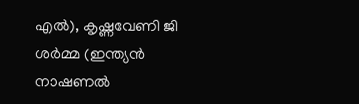എല്‍), കൃഷ്ണവേണി ജി ശര്‍മ്മ (ഇന്ത്യന്‍ നാഷണല്‍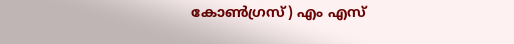കോണ്‍ഗ്രസ്) എം എസ്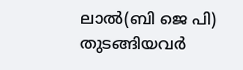ലാല്‍(ബി ജെ പി) തുടങ്ങിയവര്‍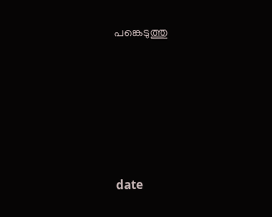പങ്കെടുത്തു





date